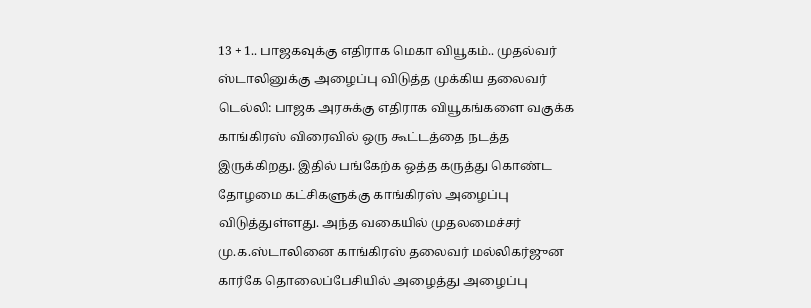13 + 1.. பாஜகவுக்கு எதிராக மெகா வியூகம்.. முதல்வர் ஸ்டாலினுக்கு அழைப்பு விடுத்த முக்கிய தலைவர்
டெல்லி: பாஜக அரசுக்கு எதிராக வியூகங்களை வகுக்க காங்கிரஸ் விரைவில் ஒரு கூட்டத்தை நடத்த இருக்கிறது. இதில் பங்கேற்க ஒத்த கருத்து கொண்ட தோழமை கட்சிகளுக்கு காங்கிரஸ் அழைப்பு விடுத்துள்ளது. அந்த வகையில் முதலமைச்சர் மு.க.ஸ்டாலினை காங்கிரஸ் தலைவர் மல்லிகர்ஜுன கார்கே தொலைப்பேசியில் அழைத்து அழைப்பு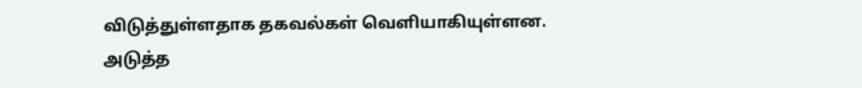விடுத்துள்ளதாக தகவல்கள் வெளியாகியுள்ளன.
அடுத்த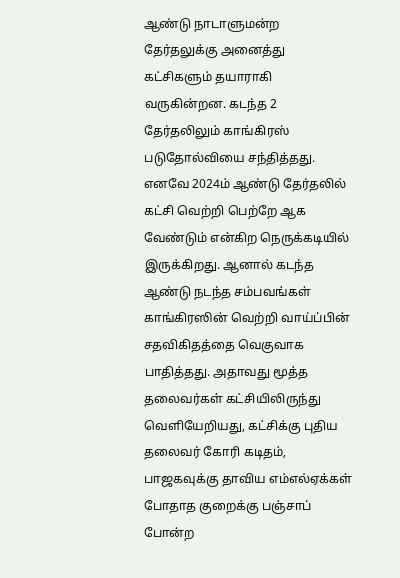ஆண்டு நாடாளுமன்ற தேர்தலுக்கு அனைத்து கட்சிகளும் தயாராகி வருகின்றன. கடந்த 2 தேர்தலிலும் காங்கிரஸ் படுதோல்வியை சந்தித்தது. எனவே 2024ம் ஆண்டு தேர்தலில் கட்சி வெற்றி பெற்றே ஆக வேண்டும் என்கிற நெருக்கடியில் இருக்கிறது. ஆனால் கடந்த ஆண்டு நடந்த சம்பவங்கள் காங்கிரஸின் வெற்றி வாய்ப்பின் சதவிகிதத்தை வெகுவாக பாதித்தது. அதாவது மூத்த தலைவர்கள் கட்சியிலிருந்து வெளியேறியது, கட்சிக்கு புதிய தலைவர் கோரி கடிதம், பாஜகவுக்கு தாவிய எம்எல்ஏக்கள் போதாத குறைக்கு பஞ்சாப் போன்ற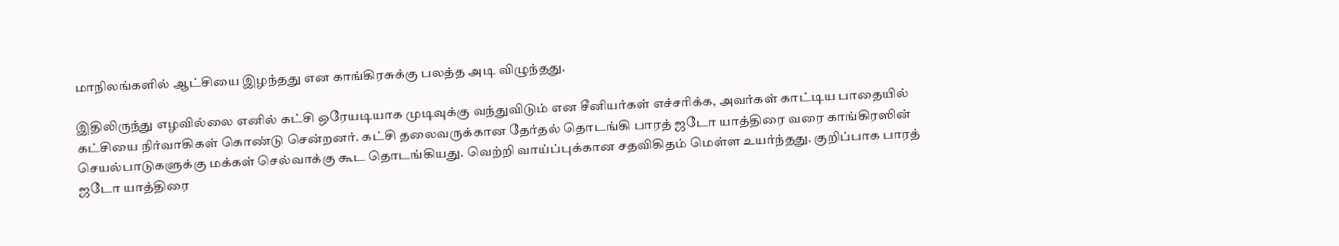மாநிலங்களில் ஆட்சியை இழந்தது என காங்கிரசுக்கு பலத்த அடி விழுந்தது.

இதிலிருந்து எழவில்லை எனில் கட்சி ஒரேயடியாக முடிவுக்கு வந்துவிடும் என சீனியர்கள் எச்சரிக்க, அவர்கள் காட்டிய பாதையில் கட்சியை நிர்வாகிகள் கொண்டு சென்றனர். கட்சி தலைவருக்கான தேர்தல் தொடங்கி பாரத் ஜடோ யாத்திரை வரை காங்கிரஸின் செயல்பாடுகளுக்கு மக்கள் செல்வாக்கு கூட தொடங்கியது. வெற்றி வாய்ப்புக்கான சதவிகிதம் மெள்ள உயர்ந்தது. குறிப்பாக பாரத் ஜடோ யாத்திரை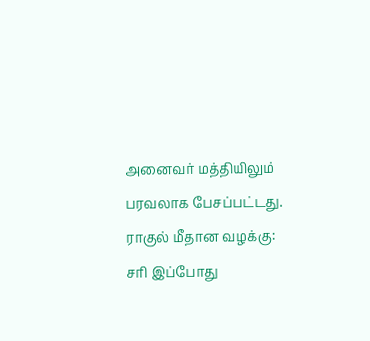அனைவர் மத்தியிலும் பரவலாக பேசப்பட்டது.
ராகுல் மீதான வழக்கு: சரி இப்போது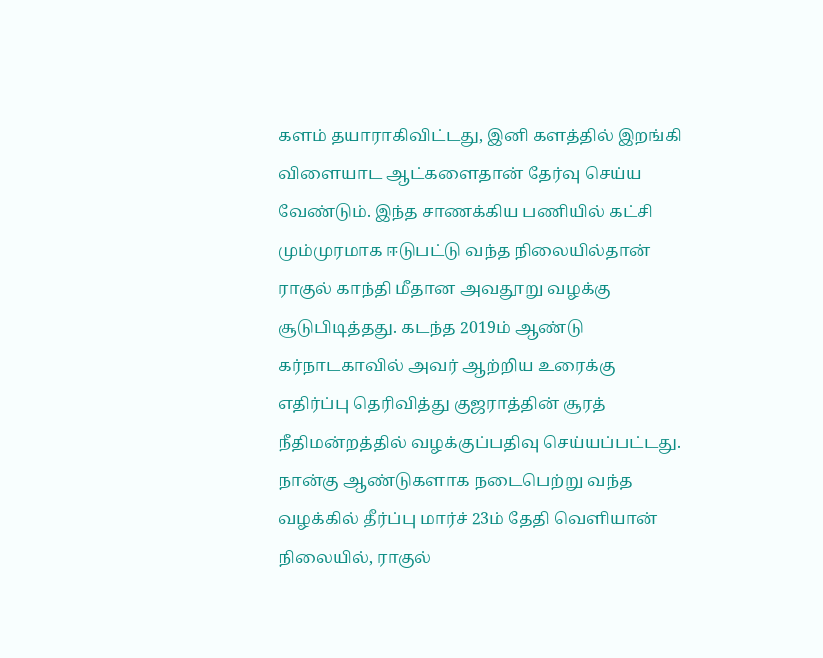களம் தயாராகிவிட்டது, இனி களத்தில் இறங்கி விளையாட ஆட்களைதான் தேர்வு செய்ய வேண்டும். இந்த சாணக்கிய பணியில் கட்சி மும்முரமாக ஈடுபட்டு வந்த நிலையில்தான் ராகுல் காந்தி மீதான அவதூறு வழக்கு சூடுபிடித்தது. கடந்த 2019ம் ஆண்டு கர்நாடகாவில் அவர் ஆற்றிய உரைக்கு எதிர்ப்பு தெரிவித்து குஜராத்தின் சூரத் நீதிமன்றத்தில் வழக்குப்பதிவு செய்யப்பட்டது. நான்கு ஆண்டுகளாக நடைபெற்று வந்த வழக்கில் தீர்ப்பு மார்ச் 23ம் தேதி வெளியான் நிலையில், ராகுல்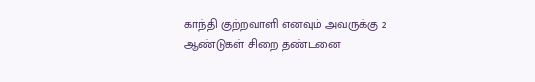காந்தி குற்றவாளி எனவும் அவருக்கு 2 ஆண்டுகள் சிறை தண்டனை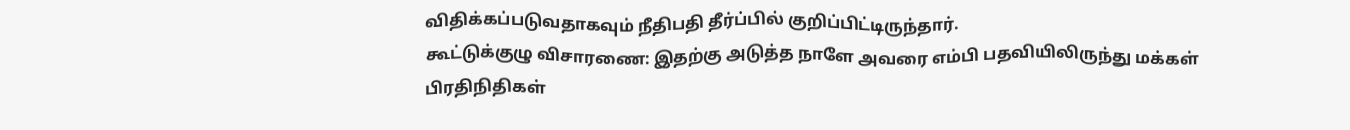விதிக்கப்படுவதாகவும் நீதிபதி தீர்ப்பில் குறிப்பிட்டிருந்தார்.
கூட்டுக்குழு விசாரணை: இதற்கு அடுத்த நாளே அவரை எம்பி பதவியிலிருந்து மக்கள் பிரதிநிதிகள்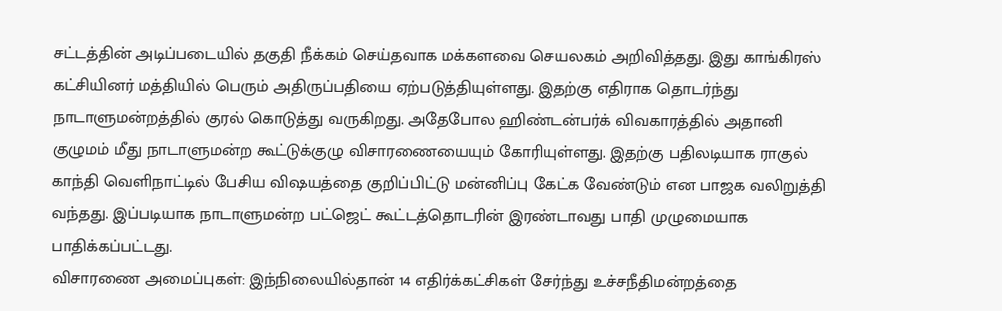சட்டத்தின் அடிப்படையில் தகுதி நீக்கம் செய்தவாக மக்களவை செயலகம் அறிவித்தது. இது காங்கிரஸ் கட்சியினர் மத்தியில் பெரும் அதிருப்பதியை ஏற்படுத்தியுள்ளது. இதற்கு எதிராக தொடர்ந்து நாடாளுமன்றத்தில் குரல் கொடுத்து வருகிறது. அதேபோல ஹிண்டன்பர்க் விவகாரத்தில் அதானி குழுமம் மீது நாடாளுமன்ற கூட்டுக்குழு விசாரணையையும் கோரியுள்ளது. இதற்கு பதிலடியாக ராகுல் காந்தி வெளிநாட்டில் பேசிய விஷயத்தை குறிப்பிட்டு மன்னிப்பு கேட்க வேண்டும் என பாஜக வலிறுத்தி வந்தது. இப்படியாக நாடாளுமன்ற பட்ஜெட் கூட்டத்தொடரின் இரண்டாவது பாதி முழுமையாக பாதிக்கப்பட்டது.
விசாரணை அமைப்புகள்: இந்நிலையில்தான் 14 எதிர்க்கட்சிகள் சேர்ந்து உச்சநீதிமன்றத்தை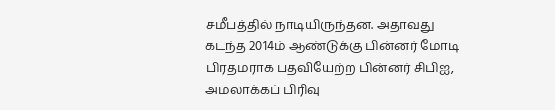சமீபத்தில் நாடியிருந்தன. அதாவது கடந்த 2014ம் ஆண்டுக்கு பின்னர் மோடி பிரதமராக பதவியேற்ற பின்னர் சிபிஐ, அமலாக்கப் பிரிவு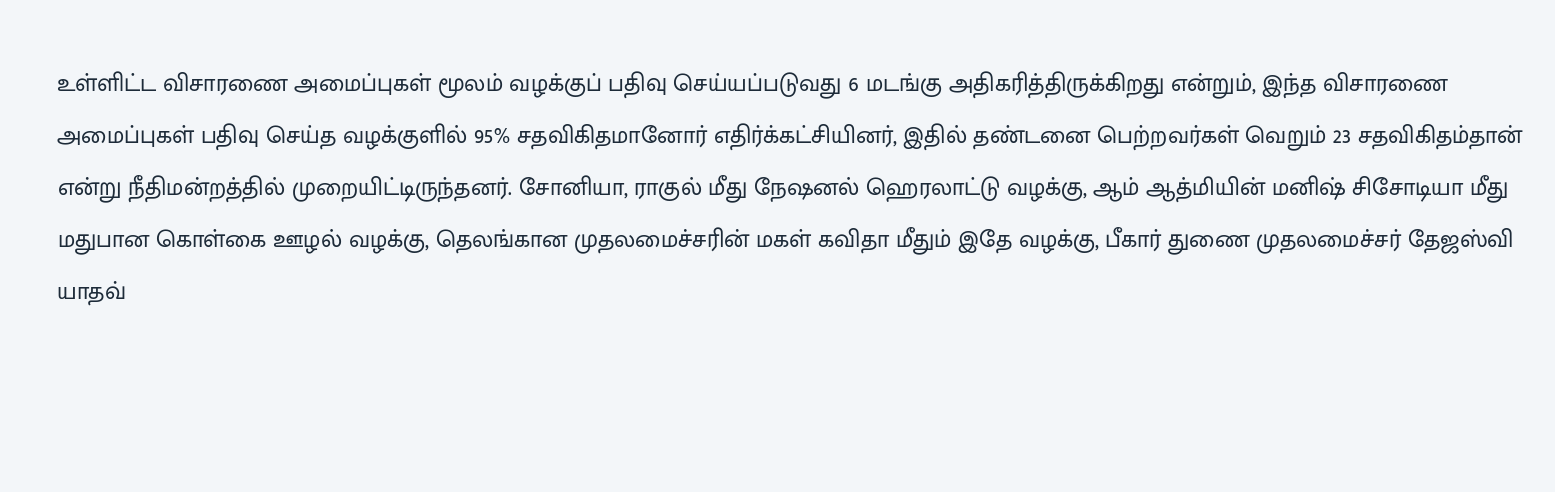உள்ளிட்ட விசாரணை அமைப்புகள் மூலம் வழக்குப் பதிவு செய்யப்படுவது 6 மடங்கு அதிகரித்திருக்கிறது என்றும், இந்த விசாரணை அமைப்புகள் பதிவு செய்த வழக்குளில் 95% சதவிகிதமானோர் எதிர்க்கட்சியினர், இதில் தண்டனை பெற்றவர்கள் வெறும் 23 சதவிகிதம்தான் என்று நீதிமன்றத்தில் முறையிட்டிருந்தனர். சோனியா, ராகுல் மீது நேஷனல் ஹெரலாட்டு வழக்கு, ஆம் ஆத்மியின் மனிஷ் சிசோடியா மீது மதுபான கொள்கை ஊழல் வழக்கு, தெலங்கான முதலமைச்சரின் மகள் கவிதா மீதும் இதே வழக்கு, பீகார் துணை முதலமைச்சர் தேஜஸ்வி யாதவ்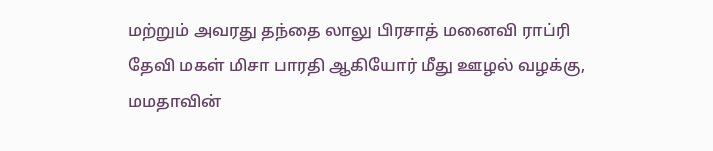மற்றும் அவரது தந்தை லாலு பிரசாத் மனைவி ராப்ரி தேவி மகள் மிசா பாரதி ஆகியோர் மீது ஊழல் வழக்கு, மமதாவின்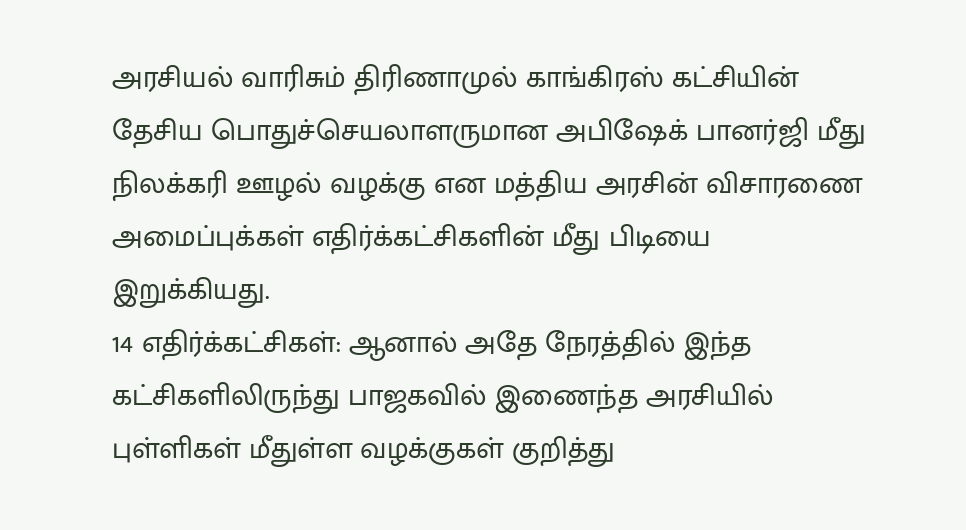அரசியல் வாரிசும் திரிணாமுல் காங்கிரஸ் கட்சியின் தேசிய பொதுச்செயலாளருமான அபிஷேக் பானர்ஜி மீது நிலக்கரி ஊழல் வழக்கு என மத்திய அரசின் விசாரணை அமைப்புக்கள் எதிர்க்கட்சிகளின் மீது பிடியை இறுக்கியது.
14 எதிர்க்கட்சிகள்: ஆனால் அதே நேரத்தில் இந்த கட்சிகளிலிருந்து பாஜகவில் இணைந்த அரசியில் புள்ளிகள் மீதுள்ள வழக்குகள் குறித்து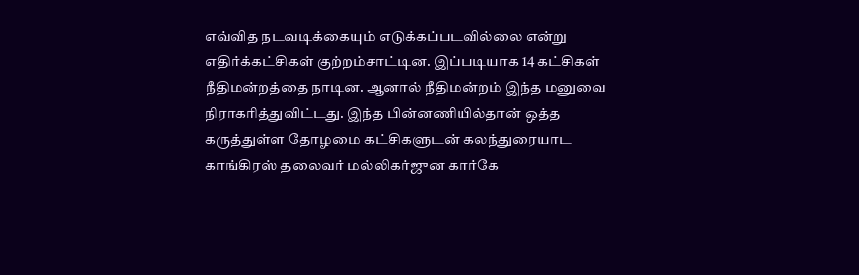எவ்வித நடவடிக்கையும் எடுக்கப்படவில்லை என்று எதிர்க்கட்சிகள் குற்றம்சாட்டின. இப்படியாக 14 கட்சிகள் நீதிமன்றத்தை நாடின. ஆனால் நீதிமன்றம் இந்த மனுவை நிராகரித்துவிட்டது. இந்த பின்னணியில்தான் ஒத்த கருத்துள்ள தோழமை கட்சிகளுடன் கலந்துரையாட காங்கிரஸ் தலைவர் மல்லிகர்ஜுன கார்கே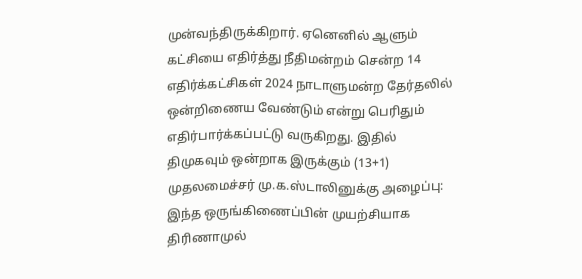முன்வந்திருக்கிறார். ஏனெனில் ஆளும் கட்சியை எதிர்த்து நீதிமன்றம் சென்ற 14 எதிர்க்கட்சிகள் 2024 நாடாளுமன்ற தேர்தலில் ஒன்றிணைய வேண்டும் என்று பெரிதும் எதிர்பார்க்கப்பட்டு வருகிறது. இதில் திமுகவும் ஒன்றாக இருக்கும் (13+1)
முதலமைச்சர் மு.க.ஸ்டாலினுக்கு அழைப்பு: இந்த ஒருங்கிணைப்பின் முயற்சியாக திரிணாமுல்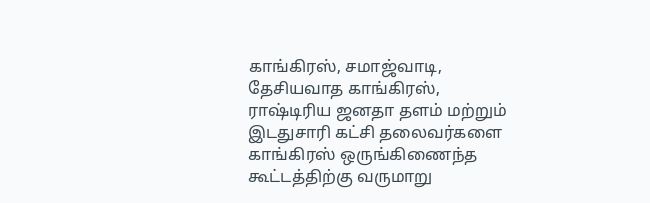காங்கிரஸ், சமாஜ்வாடி, தேசியவாத காங்கிரஸ், ராஷ்டிரிய ஜனதா தளம் மற்றும் இடதுசாரி கட்சி தலைவர்களை காங்கிரஸ் ஒருங்கிணைந்த கூட்டத்திற்கு வருமாறு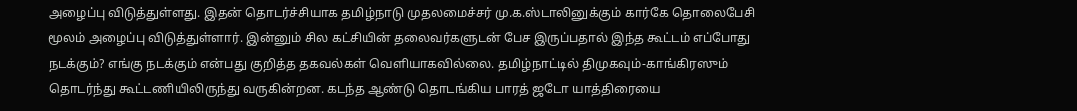அழைப்பு விடுத்துள்ளது. இதன் தொடர்ச்சியாக தமிழ்நாடு முதலமைச்சர் மு.க.ஸ்டாலினுக்கும் கார்கே தொலைபேசி மூலம் அழைப்பு விடுத்துள்ளார். இன்னும் சில கட்சியின் தலைவர்களுடன் பேச இருப்பதால் இந்த கூட்டம் எப்போது நடக்கும்? எங்கு நடக்கும் என்பது குறித்த தகவல்கள் வெளியாகவில்லை. தமிழ்நாட்டில் திமுகவும்-காங்கிரஸும் தொடர்ந்து கூட்டணியிலிருந்து வருகின்றன. கடந்த ஆண்டு தொடங்கிய பாரத் ஜடோ யாத்திரையை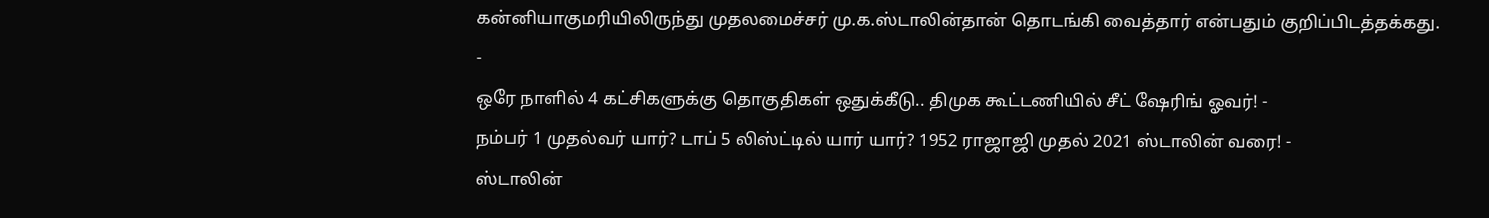கன்னியாகுமரியிலிருந்து முதலமைச்சர் மு.க.ஸ்டாலின்தான் தொடங்கி வைத்தார் என்பதும் குறிப்பிடத்தக்கது.
-
ஒரே நாளில் 4 கட்சிகளுக்கு தொகுதிகள் ஒதுக்கீடு.. திமுக கூட்டணியில் சீட் ஷேரிங் ஓவர்! -
நம்பர் 1 முதல்வர் யார்? டாப் 5 லிஸ்ட்டில் யார் யார்? 1952 ராஜாஜி முதல் 2021 ஸ்டாலின் வரை! -
ஸ்டாலின்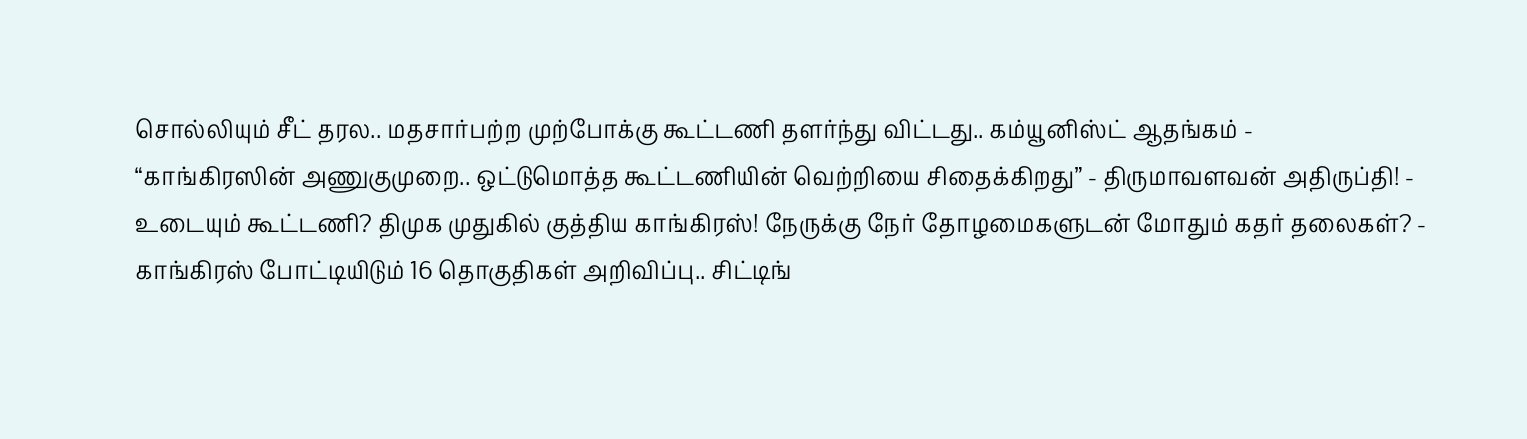சொல்லியும் சீட் தரல.. மதசார்பற்ற முற்போக்கு கூட்டணி தளர்ந்து விட்டது.. கம்யூனிஸ்ட் ஆதங்கம் -
“காங்கிரஸின் அணுகுமுறை.. ஒட்டுமொத்த கூட்டணியின் வெற்றியை சிதைக்கிறது” - திருமாவளவன் அதிருப்தி! -
உடையும் கூட்டணி? திமுக முதுகில் குத்திய காங்கிரஸ்! நேருக்கு நேர் தோழமைகளுடன் மோதும் கதர் தலைகள்? -
காங்கிரஸ் போட்டியிடும் 16 தொகுதிகள் அறிவிப்பு.. சிட்டிங்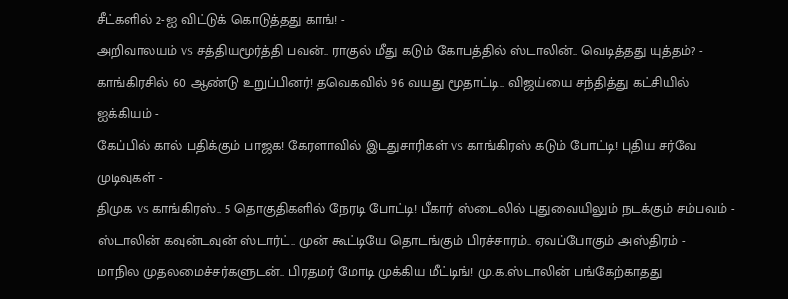சீட்களில் 2-ஐ விட்டுக் கொடுத்தது காங்! -
அறிவாலயம் vs சத்தியமூர்த்தி பவன்.. ராகுல் மீது கடும் கோபத்தில் ஸ்டாலின்.. வெடித்தது யுத்தம்? -
காங்கிரசில் 60 ஆண்டு உறுப்பினர்! தவெகவில் 96 வயது மூதாட்டி.. விஜய்யை சந்தித்து கட்சியில் ஐக்கியம் -
கேப்பில் கால் பதிக்கும் பாஜக! கேரளாவில் இடதுசாரிகள் vs காங்கிரஸ் கடும் போட்டி! புதிய சர்வே முடிவுகள் -
திமுக vs காங்கிரஸ்.. 5 தொகுதிகளில் நேரடி போட்டி! பீகார் ஸ்டைலில் புதுவையிலும் நடக்கும் சம்பவம் -
ஸ்டாலின் கவுன்டவுன் ஸ்டார்ட்.. முன் கூட்டியே தொடங்கும் பிரச்சாரம்.. ஏவப்போகும் அஸ்திரம் -
மாநில முதலமைச்சர்களுடன்.. பிரதமர் மோடி முக்கிய மீட்டிங்! மு.க.ஸ்டாலின் பங்கேற்காதது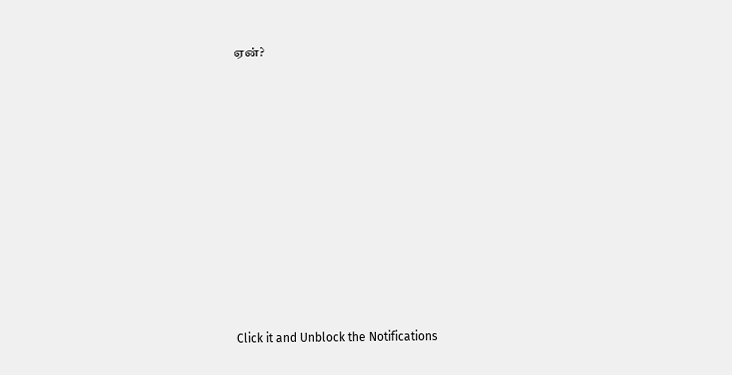ஏன்?












Click it and Unblock the Notifications